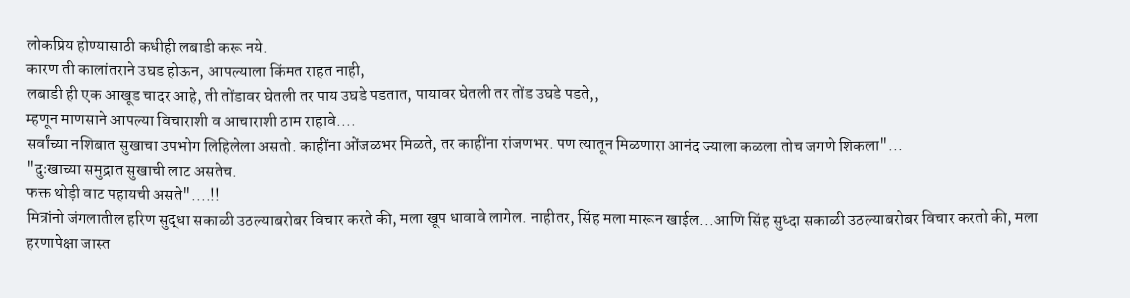लोकप्रिय होण्यासाठी कधीही लबाडी करू नये.
कारण ती कालांतराने उघड होऊन, आपल्याला किंमत राहत नाही,
लबाडी ही एक आखूड चादर आहे, ती तोंडावर घेतली तर पाय उघडे पडतात, पायावर घेतली तर तोंड उघडे पडते,,
म्हणून माणसाने आपल्या विचाराशी व आचाराशी ठाम राहावे....
सर्वांच्या नशिबात सुखाचा उपभोग लिहिलेला असतो. काहींना ओंजळभर मिळते, तर काहींना रांजणभर. पण त्यातून मिळणारा आनंद ज्याला कळला तोच जगणे शिकला"...
"दुःखाच्या समुद्रात सुखाची लाट असतेच.
फक्त थोड़ी वाट पहायची असते"....!!
मित्रांनो जंगलातील हरिण सुद्धा सकाळी उठल्याबरोबर विचार करते की, मला खूप धावावे लागेल. नाहीतर, सिंह मला मारून खाईल...आणि सिंह सुध्दा सकाळी उठल्याबरोबर विचार करतो की, मला हरणापेक्षा जास्त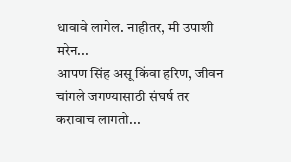धावावे लागेल. नाहीतर, मी उपाशी मरेन...
आपण सिंह असू किंवा हरिण, जीवन चांगले जगण्यासाठी संघर्ष तर करावाच लागतो...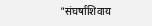"संघर्षाशिवाय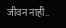जीवन नाही..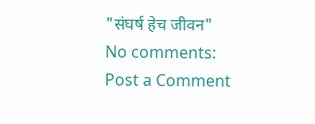"संघर्ष हेच जीवन"
No comments:
Post a Comment